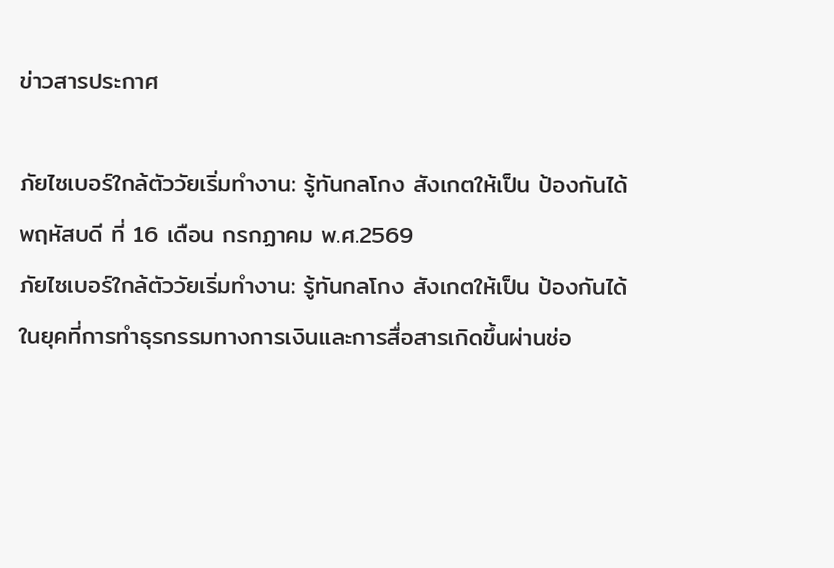ข่าวสารประกาศ

ภัยไซเบอร์ใกล้ตัววัยเริ่มทํางาน: รู้ทันกลโกง สังเกตให้เป็น ป้องกันได้
พฤหัสบดี ที่ 16 เดือน กรกฏาคม พ.ศ.2569
ภัยไซเบอร์ใกล้ตัววัยเริ่มทํางาน: รู้ทันกลโกง สังเกตให้เป็น ป้องกันได้
ในยุคที่การทําธุรกรรมทางการเงินและการสื่อสารเกิดขึ้นผ่านช่อ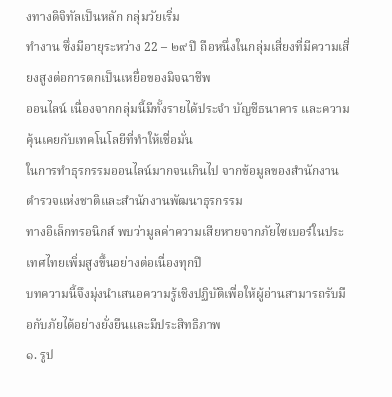งทางดิจิทัลเป็นหลัก กลุ่มวัยเริ่ม
ทํางาน ซึ่งมีอายุระหว่าง 22 – ๒๙ ปี ถือหนึ่งในกลุ่มเสี่ยงที่มีความเสี่ยงสูงต่อการตกเป็นเหยื่อของมิจฉาชีพ
ออนไลน์ เนื่องจากกลุ่มนี้มีทั้งรายได้ประจํา บัญชีธนาคาร และความคุ้นเคยกับเทคโนโลยีที่ทําให้เชื่อมั่น
ในการทําธุรกรรมออนไลน์มากจนเกินไป จากข้อมูลของสํานักงานตํารวจแห่งชาติและสํานักงานพัฒนาธุรกรรม
ทางอิเล็กทรอนิกส์ พบว่ามูลค่าความเสียหายจากภัยไซเบอร์ในประเทศไทยเพิ่มสูงขึ้นอย่างต่อเนื่องทุกปี
บทความนี้จึงมุ่งนําเสนอความรู้เชิงปฏิบัติเพื่อให้ผู้อ่านสามารถรับมือกับภัยได้อย่างยั่งยืนและมีประสิทธิภาพ
๑. รูป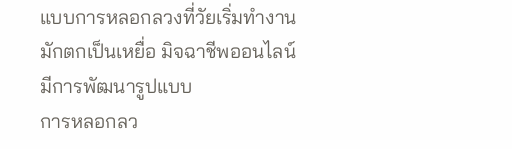แบบการหลอกลวงที่วัยเริ่มทํางานมักตกเป็นเหยื่อ มิจฉาชีพออนไลน์มีการพัฒนารูปแบบ
การหลอกลว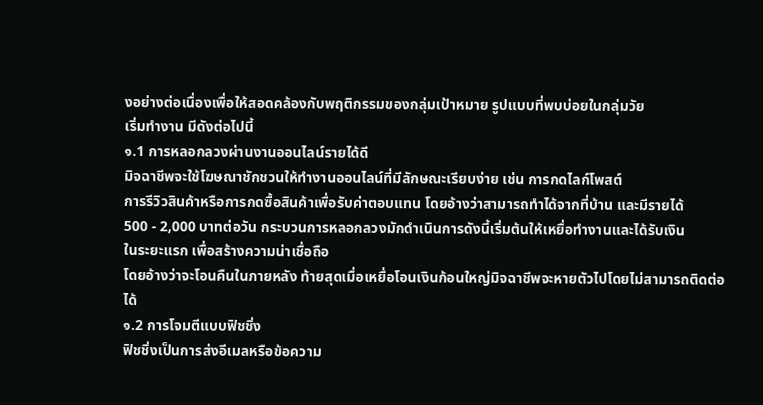งอย่างต่อเนื่องเพื่อให้สอดคล้องกับพฤติกรรมของกลุ่มเป้าหมาย รูปแบบที่พบบ่อยในกลุ่มวัย
เริ่มทํางาน มีดังต่อไปนี้
๑.1 การหลอกลวงผ่านงานออนไลน์รายได้ดี
มิจฉาชีพจะใช้โฆษณาชักชวนให้ทํางานออนไลน์ที่มีลักษณะเรียบง่าย เช่น การกดไลก์โพสต์
การรีวิวสินค้าหรือการกดซื้อสินค้าเพื่อรับค่าตอบแทน โดยอ้างว่าสามารถทําได้จากที่บ้าน และมีรายได้
500 - 2,000 บาทต่อวัน กระบวนการหลอกลวงมักดําเนินการดังนี้เริ่มต้นให้เหยื่อทํางานและได้รับเงิน
ในระยะแรก เพื่อสร้างความน่าเชื่อถือ
โดยอ้างว่าจะโอนคืนในภายหลัง ท้ายสุดเมื่อเหยื่อโอนเงินก้อนใหญ่มิจฉาชีพจะหายตัวไปโดยไม่สามารถติดต่อได้
๑.2 การโจมตีแบบฟิชชิ่ง
ฟิชชิ่งเป็นการส่งอีเมลหรือข้อความ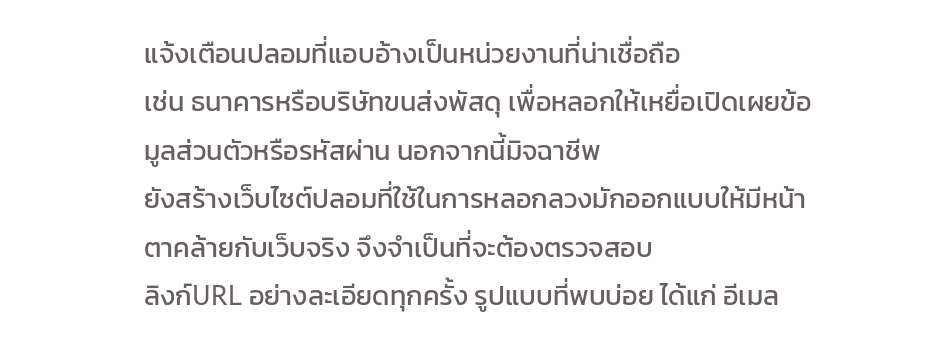แจ้งเตือนปลอมที่แอบอ้างเป็นหน่วยงานที่น่าเชื่อถือ
เช่น ธนาคารหรือบริษัทขนส่งพัสดุ เพื่อหลอกให้เหยื่อเปิดเผยข้อมูลส่วนตัวหรือรหัสผ่าน นอกจากนี้มิจฉาชีพ
ยังสร้างเว็บไซต์ปลอมที่ใช้ในการหลอกลวงมักออกแบบให้มีหน้าตาคล้ายกับเว็บจริง จึงจําเป็นที่จะต้องตรวจสอบ
ลิงก์URL อย่างละเอียดทุกครั้ง รูปแบบที่พบบ่อย ได้แก่ อีเมล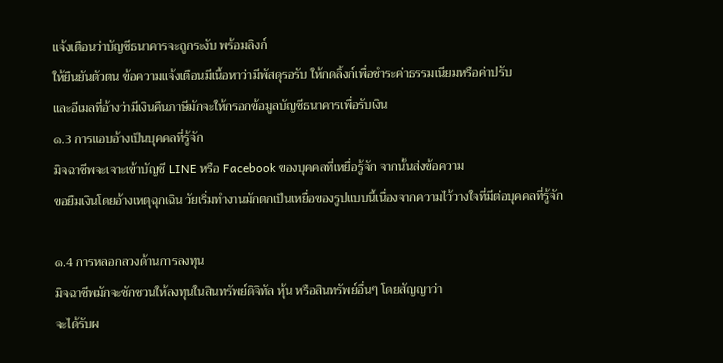แจ้งเตือนว่าบัญชีธนาคารจะถูกระงับ พร้อมลิงก์
ให้ยืนยันตัวตน ข้อความแจ้งเตือนมีเนื้อหาว่ามีพัสดุรอรับ ให้กดลิ้งก์เพื่อชําระค่าธรรมเนียมหรือค่าปรับ
และอีเมลที่อ้างว่ามีเงินคืนภาษีมักจะให้กรอกข้อมูลบัญชีธนาคารเพื่อรับเงิน
๑.3 การแอบอ้างเป็นบุคคลที่รู้จัก
มิจฉาชีพจะเจาะเข้าบัญชี LINE หรือ Facebook ของบุคคลที่เหยื่อรู้จัก จากนั้นส่งข้อความ
ขอยืมเงินโดยอ้างเหตุฉุกเฉิน วัยเริ่มทํางานมักตกเป็นเหยื่อของรูปแบบนี้เนื่องจากความไว้วางใจที่มีต่อบุคคลที่รู้จัก

๑.4 การหลอกลวงด้านการลงทุน
มิจฉาชีพมักจะชักชวนให้ลงทุนในสินทรัพย์ดิจิทัล หุ้น หรือสินทรัพย์อื่นๆ โดยสัญญาว่า
จะได้รับผ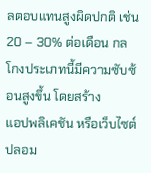ลตอบแทนสูงผิดปกติ เช่น 20 – 30% ต่อเดือน กลโกงประเภทนี้มีความซับซ้อนสูงขึ้น โดยสร้าง
แอปพลิเคชัน หรือเว็บไซต์ปลอม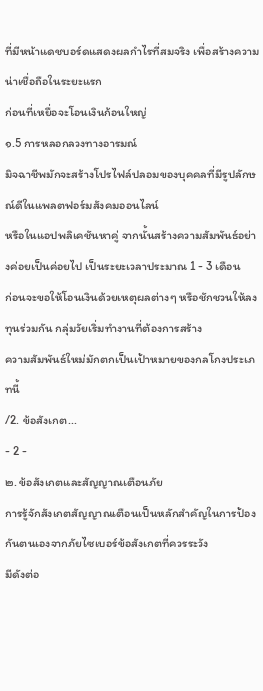ที่มีหน้าแดชบอร์ดแสดงผลกําไรที่สมจริง เพื่อสร้างความน่าเชื่อถือในระยะแรก
ก่อนที่เหยื่อจะโอนเงินก้อนใหญ่
๑.5 การหลอกลวงทางอารมณ์
มิจฉาชีพมักจะสร้างโปรไฟล์ปลอมของบุคคลที่มีรูปลักษณ์ดีในแพลตฟอร์มสังคมออนไลน์
หรือในแอปพลิเคชันหาคู่ จากนั้นสร้างความสัมพันธ์อย่างค่อยเป็นค่อยไป เป็นระยะเวลาประมาณ 1 - 3 เดือน
ก่อนจะขอให้โอนเงินด้วยเหตุผลต่างๆ หรือชักชวนให้ลงทุนร่วมกัน กลุ่มวัยเริ่มทํางานที่ต้องการสร้าง
ความสัมพันธ์ใหม่มักตกเป็นเป้าหมายของกลโกงประเภทนี้
/2. ข้อสังเกต...
- 2 -
๒. ข้อสังเกตและสัญญาณเตือนภัย
การรู้จักสังเกตสัญญาณเตือนเป็นหลักสําคัญในการป้องกันตนเองจากภัยไซเบอร์ข้อสังเกตที่ควรระวัง
มีดังต่อ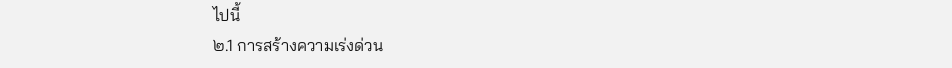ไปนี้
๒.1 การสร้างความเร่งด่วน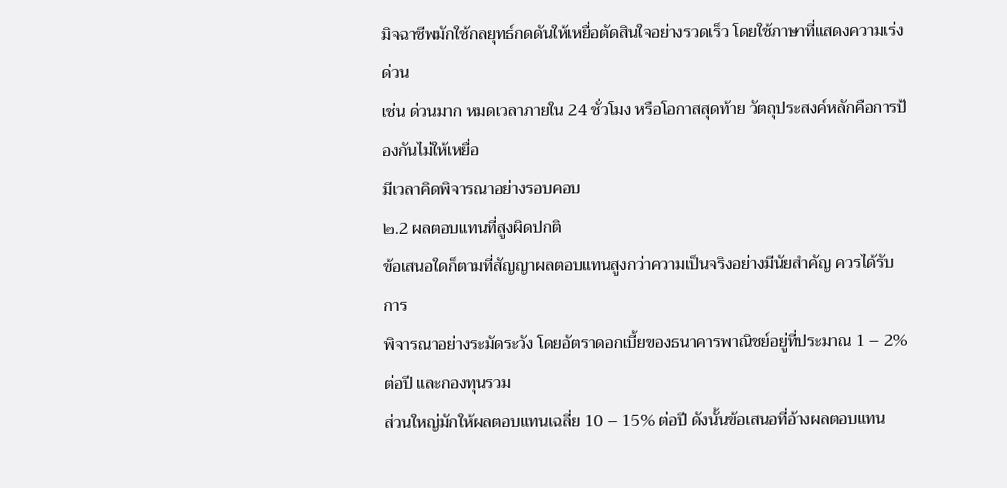มิจฉาชีพมักใช้กลยุทธ์กดดันให้เหยื่อตัดสินใจอย่างรวดเร็ว โดยใช้ภาษาที่แสดงความเร่งด่วน
เช่น ด่วนมาก หมดเวลาภายใน 24 ชั่วโมง หรือโอกาสสุดท้าย วัตถุประสงค์หลักคือการป้องกันไม่ให้เหยื่อ
มีเวลาคิดพิจารณาอย่างรอบคอบ
๒.2 ผลตอบแทนที่สูงผิดปกติ
ข้อเสนอใดก็ตามที่สัญญาผลตอบแทนสูงกว่าความเป็นจริงอย่างมีนัยสําคัญ ควรได้รับการ
พิจารณาอย่างระมัดระวัง โดยอัตราดอกเบี้ยของธนาคารพาณิชย์อยู่ที่ประมาณ 1 – 2% ต่อปี และกองทุนรวม
ส่วนใหญ่มักให้ผลตอบแทนเฉลี่ย 10 – 15% ต่อปี ดังนั้นข้อเสนอที่อ้างผลตอบแทน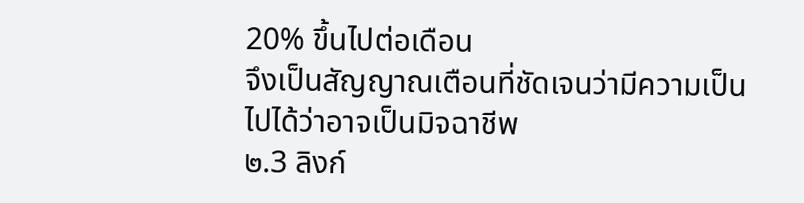20% ขึ้นไปต่อเดือน
จึงเป็นสัญญาณเตือนที่ชัดเจนว่ามีความเป็นไปได้ว่าอาจเป็นมิจฉาชีพ
๒.3 ลิงก์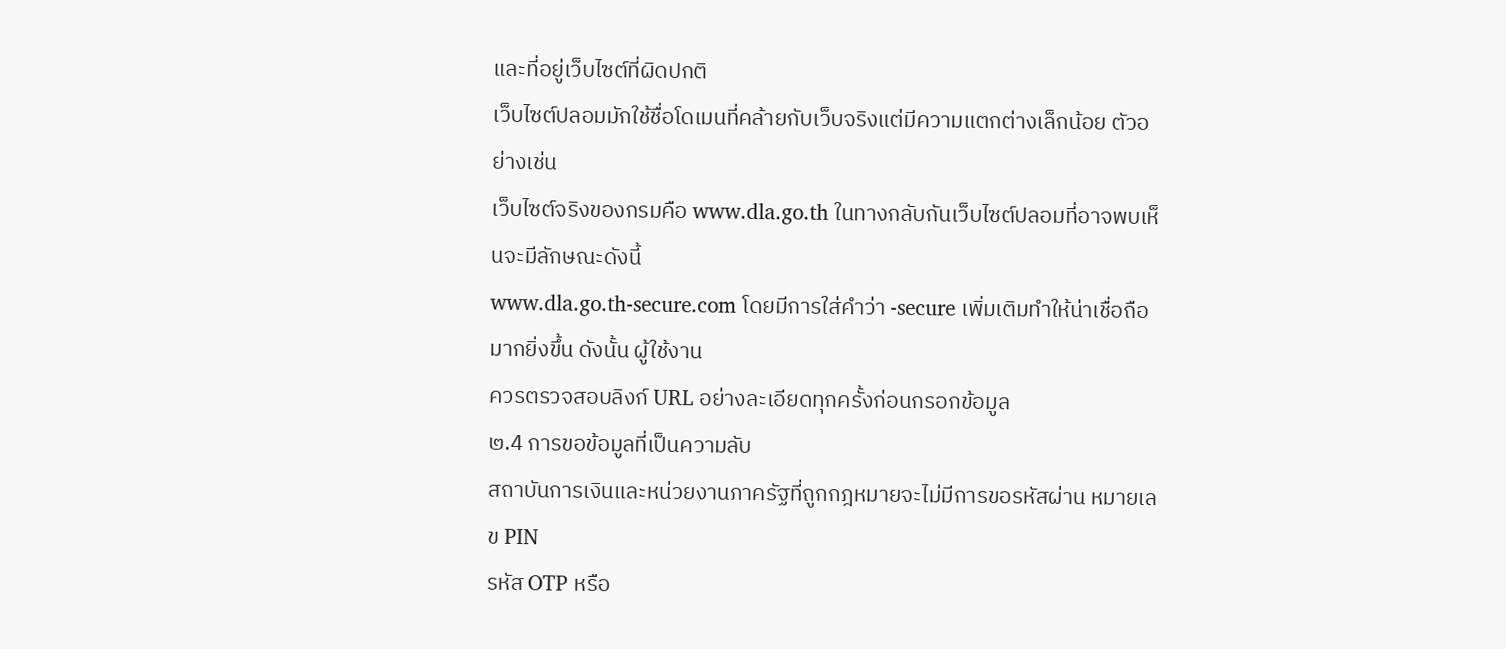และที่อยู่เว็บไซต์ที่ผิดปกติ
เว็บไซต์ปลอมมักใช้ชื่อโดเมนที่คล้ายกับเว็บจริงแต่มีความแตกต่างเล็กน้อย ตัวอย่างเช่น
เว็บไซต์จริงของกรมคือ www.dla.go.th ในทางกลับกันเว็บไซต์ปลอมที่อาจพบเห็นจะมีลักษณะดังนี้
www.dla.go.th-secure.com โดยมีการใส่คําว่า -secure เพิ่มเติมทําให้น่าเชื่อถือมากยิ่งขึ้น ดังนั้น ผู้ใช้งาน
ควรตรวจสอบลิงก์ URL อย่างละเอียดทุกครั้งก่อนกรอกข้อมูล
๒.4 การขอข้อมูลที่เป็นความลับ
สถาบันการเงินและหน่วยงานภาครัฐที่ถูกกฎหมายจะไม่มีการขอรหัสผ่าน หมายเลข PIN
รหัส OTP หรือ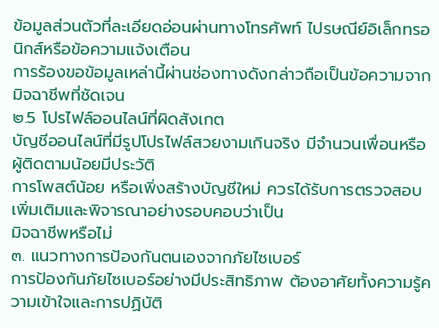ข้อมูลส่วนตัวที่ละเอียดอ่อนผ่านทางโทรศัพท์ ไปรษณีย์อิเล็กทรอนิกส์หรือข้อความแจ้งเตือน
การร้องขอข้อมูลเหล่านี้ผ่านช่องทางดังกล่าวถือเป็นข้อความจากมิจฉาชีพที่ชัดเจน
๒.5 โปรไฟล์ออนไลน์ที่ผิดสังเกต
บัญชีออนไลน์ที่มีรูปโปรไฟล์สวยงามเกินจริง มีจํานวนเพื่อนหรือผู้ติดตามน้อยมีประวัติ
การโพสต์น้อย หรือเพิ่งสร้างบัญชีใหม่ ควรได้รับการตรวจสอบเพิ่มเติมและพิจารณาอย่างรอบคอบว่าเป็น
มิจฉาชีพหรือไม่
๓. แนวทางการป้องกันตนเองจากภัยไซเบอร์
การป้องกันภัยไซเบอร์อย่างมีประสิทธิภาพ ต้องอาศัยทั้งความรู้ความเข้าใจและการปฏิบัติ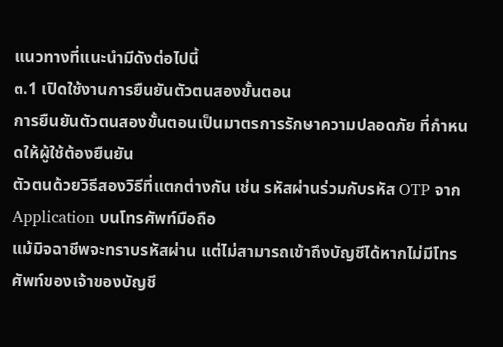แนวทางที่แนะนํามีดังต่อไปนี้
๓.1 เปิดใช้งานการยืนยันตัวตนสองขั้นตอน
การยืนยันตัวตนสองขั้นตอนเป็นมาตรการรักษาความปลอดภัย ที่กําหนดให้ผู้ใช้ต้องยืนยัน
ตัวตนด้วยวิธีสองวิธีที่แตกต่างกัน เช่น รหัสผ่านร่วมกับรหัส OTP จาก Application บนโทรศัพท์มือถือ
แม้มิจฉาชีพจะทราบรหัสผ่าน แต่ไม่สามารถเข้าถึงบัญชีได้หากไม่มีโทรศัพท์ของเจ้าของบัญชี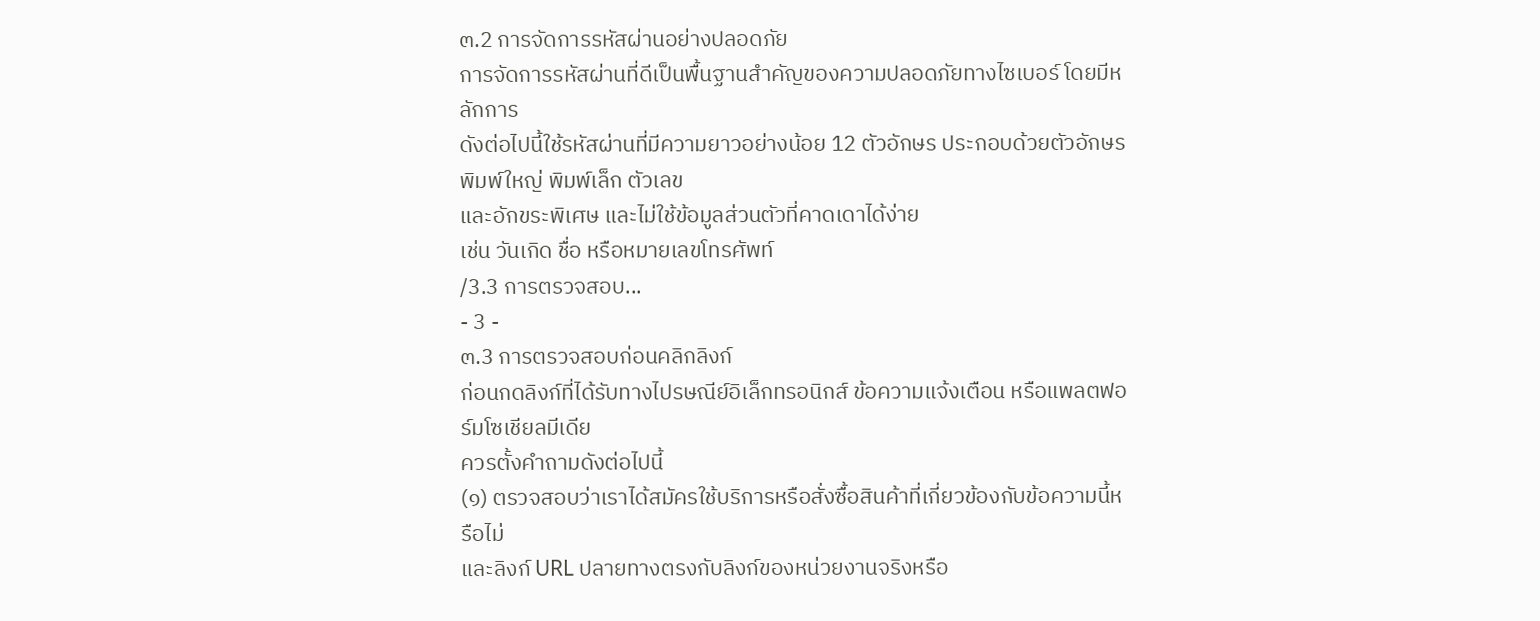๓.2 การจัดการรหัสผ่านอย่างปลอดภัย
การจัดการรหัสผ่านที่ดีเป็นพื้นฐานสําคัญของความปลอดภัยทางไซเบอร์ โดยมีหลักการ
ดังต่อไปนี้ใช้รหัสผ่านที่มีความยาวอย่างน้อย 12 ตัวอักษร ประกอบด้วยตัวอักษรพิมพ์ใหญ่ พิมพ์เล็ก ตัวเลข
และอักขระพิเศษ และไม่ใช้ข้อมูลส่วนตัวที่คาดเดาได้ง่าย
เช่น วันเกิด ชื่อ หรือหมายเลขโทรศัพท์
/3.3 การตรวจสอบ...
- 3 -
๓.3 การตรวจสอบก่อนคลิกลิงก์
ก่อนกดลิงก์ที่ได้รับทางไปรษณีย์อิเล็กทรอนิกส์ ข้อความแจ้งเตือน หรือแพลตฟอร์มโซเชียลมีเดีย
ควรตั้งคําถามดังต่อไปนี้
(๑) ตรวจสอบว่าเราได้สมัครใช้บริการหรือสั่งซื้อสินค้าที่เกี่ยวข้องกับข้อความนี้หรือไม่
และลิงก์ URL ปลายทางตรงกับลิงก์ของหน่วยงานจริงหรือ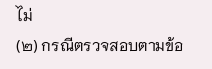ไม่
(๒) กรณีตรวจสอบตามข้อ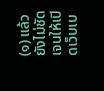(๑) แล้วยังไม่ชัดเจนให้เปิดเว็บเบ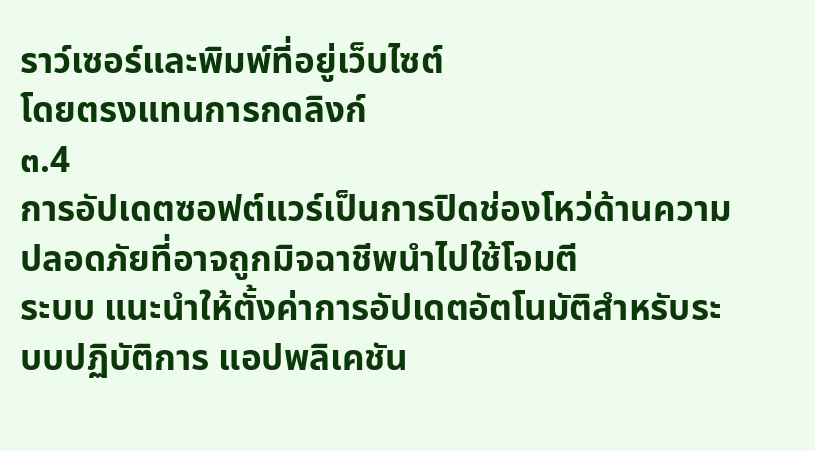ราว์เซอร์และพิมพ์ที่อยู่เว็บไซต์
โดยตรงแทนการกดลิงก์
๓.4
การอัปเดตซอฟต์แวร์เป็นการปิดช่องโหว่ด้านความปลอดภัยที่อาจถูกมิจฉาชีพนําไปใช้โจมตี
ระบบ แนะนําให้ตั้งค่าการอัปเดตอัตโนมัติสําหรับระบบปฏิบัติการ แอปพลิเคชัน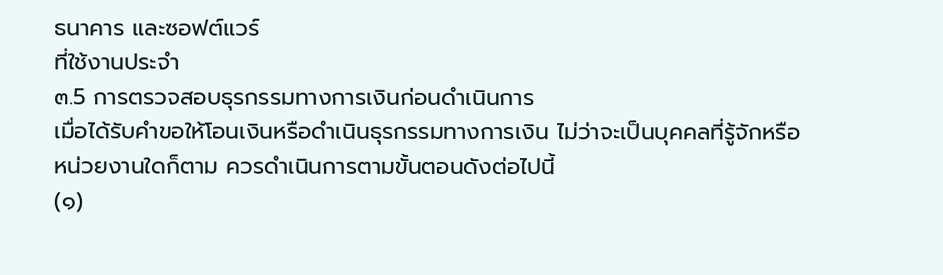ธนาคาร และซอฟต์แวร์
ที่ใช้งานประจํา
๓.5 การตรวจสอบธุรกรรมทางการเงินก่อนดําเนินการ
เมื่อได้รับคําขอให้โอนเงินหรือดําเนินธุรกรรมทางการเงิน ไม่ว่าจะเป็นบุคคลที่รู้จักหรือ
หน่วยงานใดก็ตาม ควรดําเนินการตามขั้นตอนดังต่อไปนี้
(๑)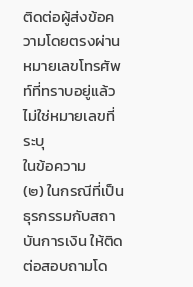ติดต่อผู้ส่งข้อความโดยตรงผ่านหมายเลขโทรศัพท์ที่ทราบอยู่แล้ว ไม่ใช่หมายเลขที่ระบุ
ในข้อความ
(๒) ในกรณีที่เป็นธุรกรรมกับสถาบันการเงิน ให้ติดต่อสอบถามโด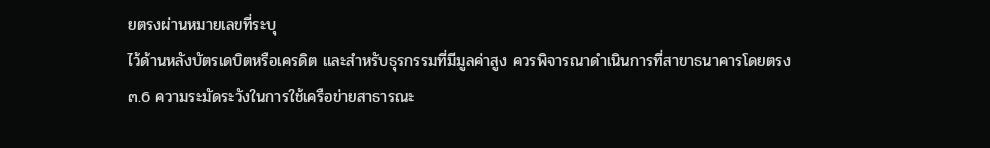ยตรงผ่านหมายเลขที่ระบุ
ไว้ด้านหลังบัตรเดบิตหรือเครดิต และสําหรับธุรกรรมที่มีมูลค่าสูง ควรพิจารณาดําเนินการที่สาขาธนาคารโดยตรง
๓.6 ความระมัดระวังในการใช้เครือข่ายสาธารณะ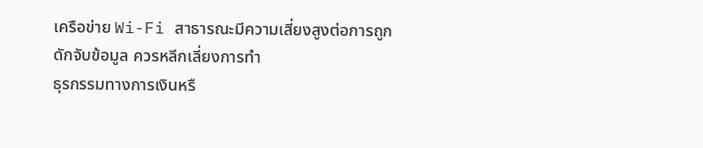เครือข่าย Wi-Fi สาธารณะมีความเสี่ยงสูงต่อการถูกดักจับข้อมูล ควรหลีกเลี่ยงการทํา
ธุรกรรมทางการเงินหรื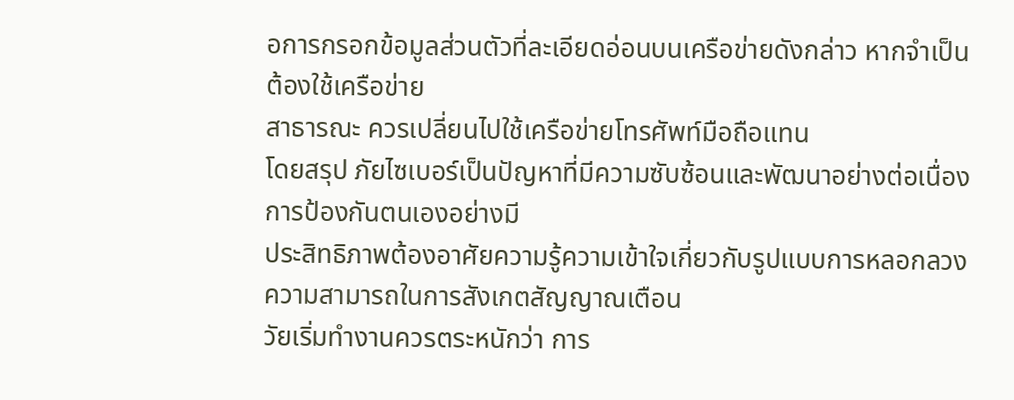อการกรอกข้อมูลส่วนตัวที่ละเอียดอ่อนบนเครือข่ายดังกล่าว หากจําเป็นต้องใช้เครือข่าย
สาธารณะ ควรเปลี่ยนไปใช้เครือข่ายโทรศัพท์มือถือแทน
โดยสรุป ภัยไซเบอร์เป็นปัญหาที่มีความซับซ้อนและพัฒนาอย่างต่อเนื่อง การป้องกันตนเองอย่างมี
ประสิทธิภาพต้องอาศัยความรู้ความเข้าใจเกี่ยวกับรูปแบบการหลอกลวง ความสามารถในการสังเกตสัญญาณเตือน
วัยเริ่มทํางานควรตระหนักว่า การ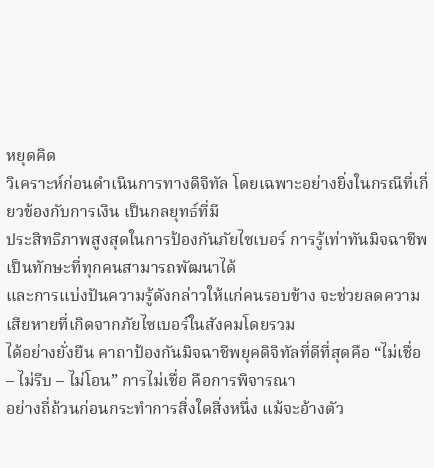หยุดคิด
วิเคราะห์ก่อนดําเนินการทางดิจิทัล โดยเฉพาะอย่างยิ่งในกรณีที่เกี่ยวข้องกับการเงิน เป็นกลยุทธ์ที่มี
ประสิทธิภาพสูงสุดในการป้องกันภัยไซเบอร์ การรู้เท่าทันมิจฉาชีพเป็นทักษะที่ทุกคนสามารถพัฒนาได้
และการแบ่งปันความรู้ดังกล่าวให้แก่คนรอบข้าง จะช่วยลดความเสียหายที่เกิดจากภัยไซเบอร์ในสังคมโดยรวม
ได้อย่างยั่งยืน คาถาป้องกันมิจฉาชีพยุคดิจิทัลที่ดีที่สุดคือ “ไม่เชื่อ – ไม่รีบ – ไม่โอน” การไม่เชื่อ คือการพิจารณา
อย่างถี่ถ้วนก่อนกระทําการสิ่งใดสิ่งหนึ่ง แม้จะอ้างตัว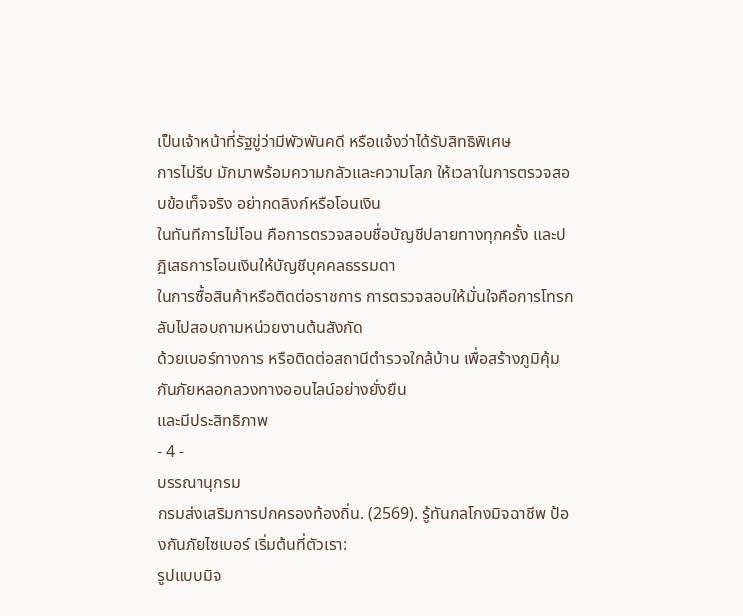เป็นเจ้าหน้าที่รัฐขู่ว่ามีพัวพันคดี หรือแจ้งว่าได้รับสิทธิพิเศษ
การไม่รีบ มักมาพร้อมความกลัวและความโลภ ให้เวลาในการตรวจสอบข้อเท็จจริง อย่ากดลิงก์หรือโอนเงิน
ในทันทีการไม่โอน คือการตรวจสอบชื่อบัญชีปลายทางทุกครั้ง และปฏิเสธการโอนเงินให้บัญชีบุคคลธรรมดา
ในการซื้อสินค้าหรือติดต่อราชการ การตรวจสอบให้มั่นใจคือการโทรกลับไปสอบถามหน่วยงานต้นสังกัด
ด้วยเบอร์ทางการ หรือติดต่อสถานีตํารวจใกล้บ้าน เพื่อสร้างภูมิคุ้มกันภัยหลอกลวงทางออนไลน์อย่างยั่งยืน
และมีประสิทธิภาพ
- 4 -
บรรณานุกรม
กรมส่งเสริมการปกครองท้องถิ่น. (2569). รู้ทันกลโกงมิจฉาชีพ ป้องกันภัยไซเบอร์ เริ่มต้นที่ตัวเรา:
รูปแบบมิจ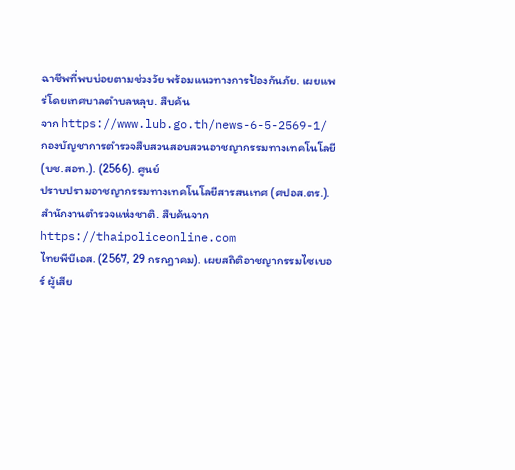ฉาชีพที่พบบ่อยตามช่วงวัย พร้อมแนวทางการป้องกันภัย. เผยแพร่โดยเทศบาลตําบลหลุบ. สืบค้น
จาก https://www.lub.go.th/news-6-5-2569-1/
กองบัญชาการตํารวจสืบสวนสอบสวนอาชญากรรมทางเทคโนโลยี (บช.สอท.). (2566). ศูนย์
ปราบปรามอาชญากรรมทางเทคโนโลยีสารสนเทศ (ศปอส.ตร.). สํานักงานตํารวจแห่งชาติ. สืบค้นจาก
https://thaipoliceonline.com
ไทยพีบีเอส. (2567, 29 กรกฎาคม). เผยสถิติอาชญากรรมไซเบอร์ ผู้เสีย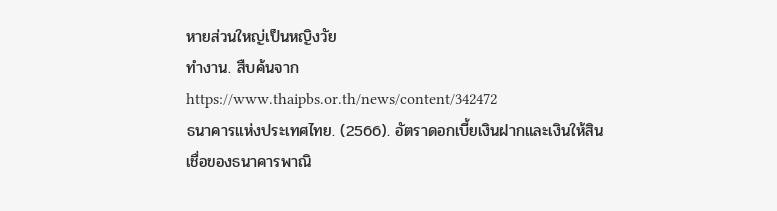หายส่วนใหญ่เป็นหญิงวัย
ทํางาน. สืบค้นจาก https://www.thaipbs.or.th/news/content/342472
ธนาคารแห่งประเทศไทย. (2566). อัตราดอกเบี้ยเงินฝากและเงินให้สินเชื่อของธนาคารพาณิ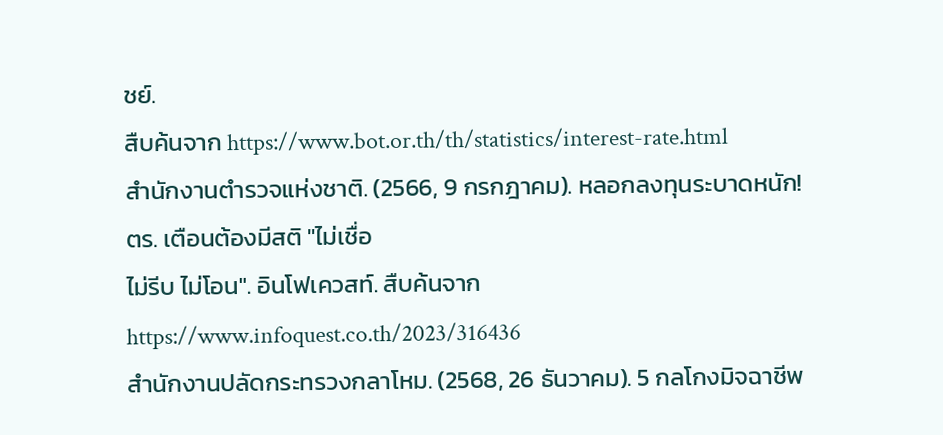ชย์.
สืบค้นจาก https://www.bot.or.th/th/statistics/interest-rate.html
สํานักงานตํารวจแห่งชาติ. (2566, 9 กรกฎาคม). หลอกลงทุนระบาดหนัก! ตร. เตือนต้องมีสติ "ไม่เชื่อ
ไม่รีบ ไม่โอน". อินโฟเควสท์. สืบค้นจาก https://www.infoquest.co.th/2023/316436
สํานักงานปลัดกระทรวงกลาโหม. (2568, 26 ธันวาคม). 5 กลโกงมิจฉาชีพ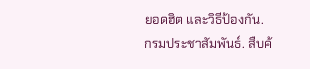ยอดฮิต และวิธีป้องกัน.
กรมประชาสัมพันธ์. สืบค้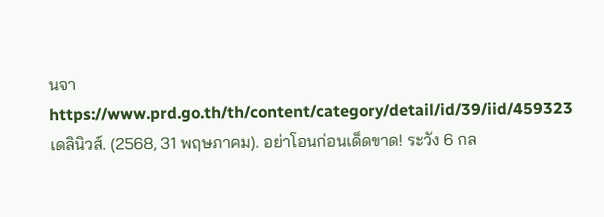นจาhttps://www.prd.go.th/th/content/category/detail/id/39/iid/459323
เดลินิวส์. (2568, 31 พฤษภาคม). อย่าโอนก่อนเด็ดขาด! ระวัง 6 กล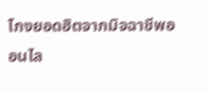โกงยอดฮิตจากมิจฉาชีพออนไล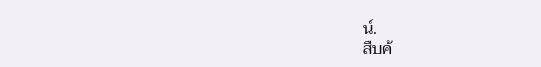น์.
สืบค้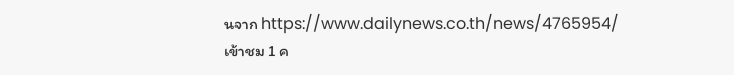นจาก https://www.dailynews.co.th/news/4765954/
เข้าชม 1 ค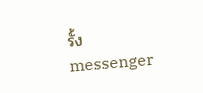รั้ง
messenger